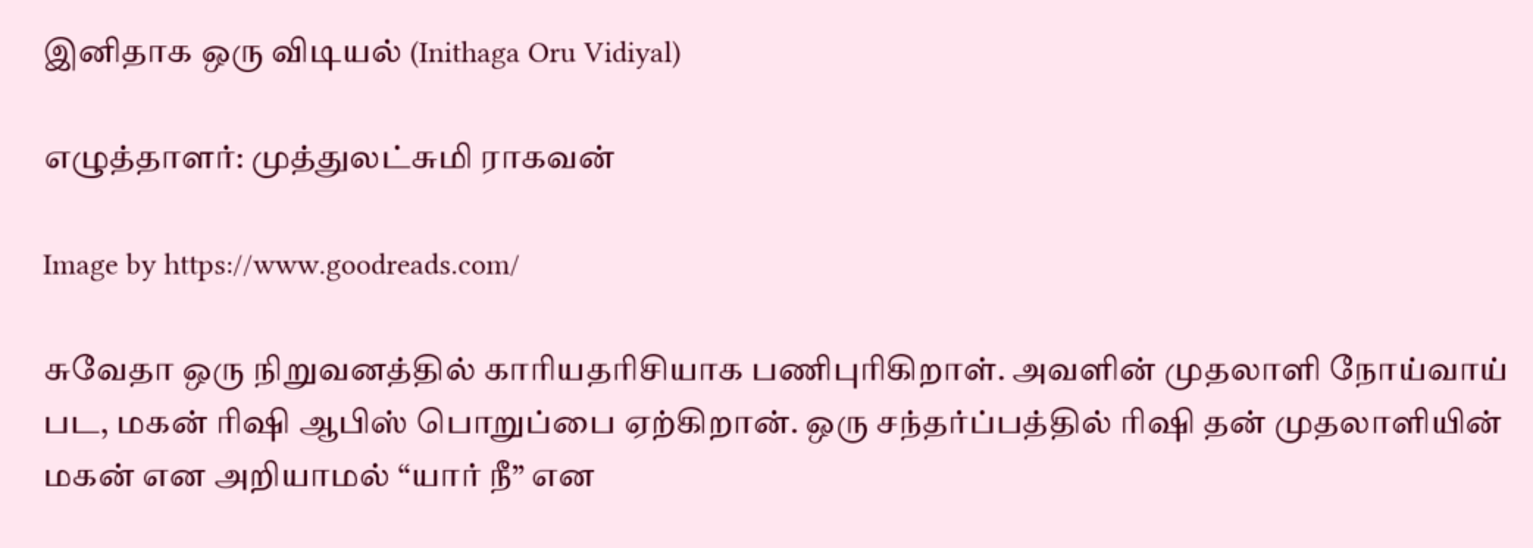இனிதாக ஒரு விடியல் (Inithaga Oru Vidiyal)

எழுத்தாளர்: முத்துலட்சுமி ராகவன்

Image by https://www.goodreads.com/

சுவேதா ஒரு நிறுவனத்தில் காரியதரிசியாக பணிபுரிகிறாள். அவளின் முதலாளி நோய்வாய் பட, மகன் ரிஷி ஆபிஸ் பொறுப்பை ஏற்கிறான். ஒரு சந்தர்ப்பத்தில் ரிஷி தன் முதலாளியின் மகன் என அறியாமல் “யார் நீ” என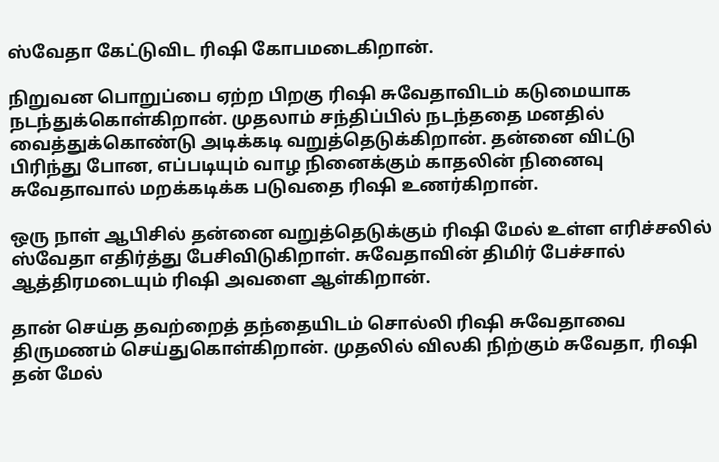ஸ்வேதா கேட்டுவிட ரிஷி கோபமடைகிறான்.

நிறுவன பொறுப்பை ஏற்ற பிறகு ரிஷி சுவேதாவிடம் கடுமையாக நடந்துக்கொள்கிறான். முதலாம் சந்திப்பில் நடந்ததை மனதில் வைத்துக்கொண்டு அடிக்கடி வறுத்தெடுக்கிறான். தன்னை விட்டு பிரிந்து போன, எப்படியும் வாழ நினைக்கும் காதலின் நினைவு சுவேதாவால் மறக்கடிக்க படுவதை ரிஷி உணர்கிறான்.

ஒரு நாள் ஆபிசில் தன்னை வறுத்தெடுக்கும் ரிஷி மேல் உள்ள எரிச்சலில் ஸ்வேதா எதிர்த்து பேசிவிடுகிறாள். சுவேதாவின் திமிர் பேச்சால் ஆத்திரமடையும் ரிஷி அவளை ஆள்கிறான்.

தான் செய்த தவற்றைத் தந்தையிடம் சொல்லி ரிஷி சுவேதாவை திருமணம் செய்துகொள்கிறான். முதலில் விலகி நிற்கும் சுவேதா, ரிஷி தன் மேல்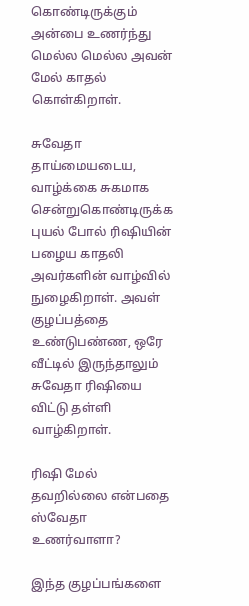கொண்டிருக்கும் அன்பை உணர்ந்து மெல்ல மெல்ல அவன் மேல் காதல் கொள்கிறாள்.

சுவேதா தாய்மையடைய, வாழ்க்கை சுகமாக சென்றுகொண்டிருக்க புயல் போல் ரிஷியின் பழைய காதலி அவர்களின் வாழ்வில் நுழைகிறாள். அவள் குழப்பத்தை உண்டுபண்ண, ஒரே வீட்டில் இருந்தாலும் சுவேதா ரிஷியை விட்டு தள்ளி வாழ்கிறாள்.

ரிஷி மேல் தவறில்லை என்பதை ஸ்வேதா உணர்வாளா?

இந்த குழப்பங்களை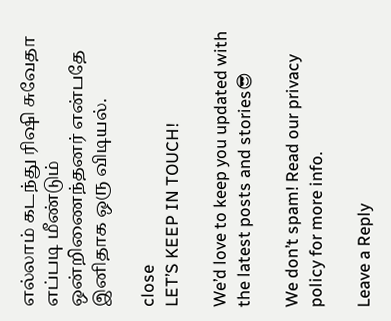எல்லாம் கடந்து ரிஷி சுவேதா எப்படி மீண்டும் ஒன்றிணைந்தனர் என்பதே இனிதாக ஒரு விடியல்.

close
LET’S KEEP IN TOUCH!

We’d love to keep you updated with the latest posts and stories😎

We don’t spam! Read our privacy policy for more info.

Leave a Reply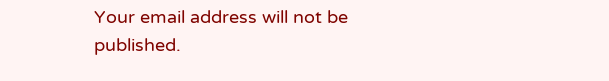Your email address will not be published.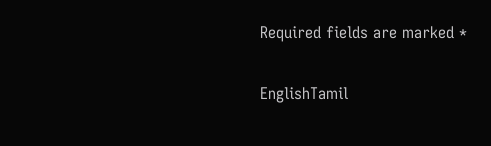Required fields are marked *

EnglishTamil